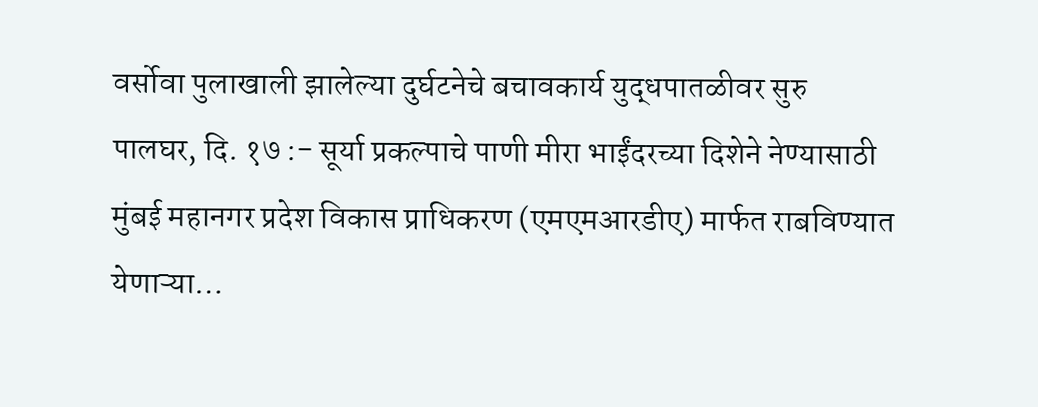वर्सोवा पुलाखाली झालेल्या दुर्घटनेचे बचावकार्य युद्धपातळीवर सुरु
पालघर, दि. १७ :- सूर्या प्रकल्पाचे पाणी मीरा भाईंदरच्या दिशेने नेण्यासाठी मुंबई महानगर प्रदेश विकास प्राधिकरण (एमएमआरडीए) मार्फत राबविण्यात येणाऱ्या…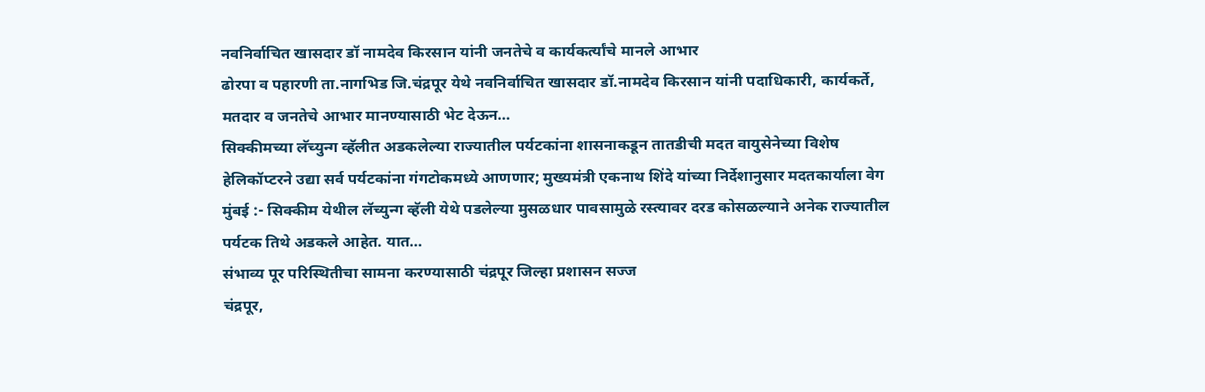नवनिर्वाचित खासदार डॉ नामदेव किरसान यांनी जनतेचे व कार्यकर्त्यांचे मानले आभार
ढोरपा व पहारणी ता.नागभिड जि.चंद्रपूर येथे नवनिर्वाचित खासदार डॉ.नामदेव किरसान यांनी पदाधिकारी, कार्यकर्ते, मतदार व जनतेचे आभार मानण्यासाठी भेट देऊन…
सिक्कीमच्या लॅच्युन्ग व्हॅलीत अडकलेल्या राज्यातील पर्यटकांना शासनाकडून तातडीची मदत वायुसेनेच्या विशेष हेलिकॉप्टरने उद्या सर्व पर्यटकांना गंगटोकमध्ये आणणार; मुख्यमंत्री एकनाथ शिंदे यांच्या निर्देशानुसार मदतकार्याला वेग
मुंबई :- सिक्कीम येथील लॅच्युन्ग व्हॅली येथे पडलेल्या मुसळधार पावसामुळे रस्त्यावर दरड कोसळल्याने अनेक राज्यातील पर्यटक तिथे अडकले आहेत. यात…
संभाव्य पूर परिस्थितीचा सामना करण्यासाठी चंद्रपूर जिल्हा प्रशासन सज्ज
चंद्रपूर,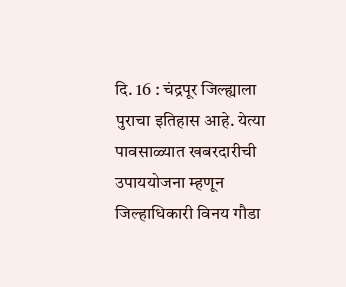दि. 16 : चंद्रपूर जिल्ह्याला पुराचा इतिहास आहे. येत्या पावसाळ्यात खबरदारीची उपाययोजना म्हणून जिल्हाधिकारी विनय गौडा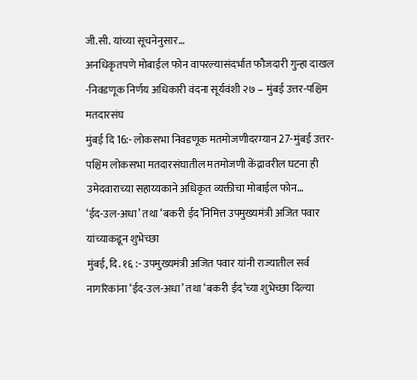जी.सी. यांच्या सूचनेनुसार…
अनधिकृतपणे मोबाईल फोन वापरल्यासंदर्भात फौजदारी गुन्हा दाखल -निवडणूक निर्णय अधिकारी वंदना सूर्यवंशी २७ – मुंबई उत्तर-पश्चिम मतदारसंघ
मुंबई दि 16:- लोकसभा निवडणूक मतमोजणीदरम्यान 27-मुंबई उत्तर-पश्चिम लोकसभा मतदारसंघातील मतमोजणी केंद्रावरील घटना ही उमेदवाराच्या सहाय्यकाने अधिकृत व्यक्तीचा मोबाईल फोन…
‘ईद-उल-अधा’ तथा ‘बकरी ईद’निमित्त उपमुख्यमंत्री अजित पवार यांच्याकडून शुभेच्छा
मुंबई, दि. १६ :- उपमुख्यमंत्री अजित पवार यांनी राज्यातील सर्व नागरिकांना ‘ईद-उल-अधा’ तथा ‘बकरी ईद’च्या शुभेच्छा दिल्या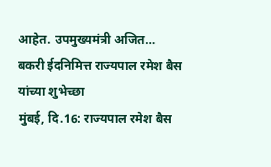आहेत. उपमुख्यमंत्री अजित…
बकरी ईदनिमित्त राज्यपाल रमेश बैस यांच्या शुभेच्छा
मुंबई, दि.16: राज्यपाल रमेश बैस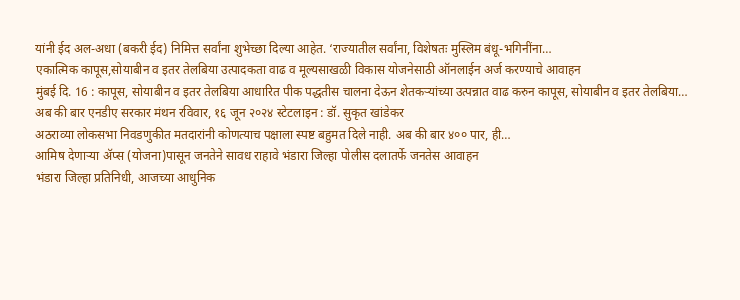यांनी ईद अल-अधा (बकरी ईद) निमित्त सर्वांना शुभेच्छा दिल्या आहेत. ‘राज्यातील सर्वांना, विशेषतः मुस्लिम बंधू-भगिनींना…
एकात्मिक कापूस,सोयाबीन व इतर तेलबिया उत्पादकता वाढ व मूल्यसाखळी विकास योजनेसाठी ऑनलाईन अर्ज करण्याचे आवाहन
मुंबई दि. 16 : कापूस, सोयाबीन व इतर तेलबिया आधारित पीक पद्धतीस चालना देऊन शेतकऱ्यांच्या उत्पन्नात वाढ करुन कापूस, सोयाबीन व इतर तेलबिया…
अब की बार एनडीए सरकार मंथन रविवार, १६ जून २०२४ स्टेटलाइन : डॉ. सुकृत खांडेकर
अठराव्या लोकसभा निवडणुकीत मतदारांनी कोणत्याच पक्षाला स्पष्ट बहुमत दिले नाही. अब की बार ४०० पार, ही…
आमिष देणाऱ्या ॲप्स (योजना)पासून जनतेने सावध राहावे भंडारा जिल्हा पोलीस दलातर्फे जनतेस आवाहन
भंडारा जिल्हा प्रतिनिधी, आजच्या आधुनिक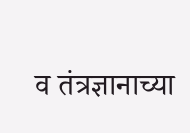व तंत्रज्ञानाच्या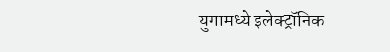युगामध्ये इलेक्ट्रॉनिक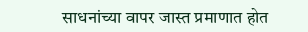साधनांच्या वापर जास्त प्रमाणात होत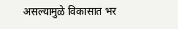असल्यामुळे विकासात भर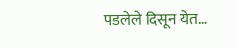पडलेले दिसून येत…